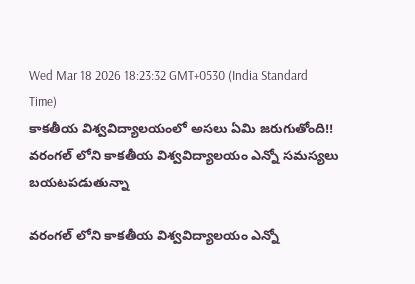Wed Mar 18 2026 18:23:32 GMT+0530 (India Standard Time)
కాకతీయ విశ్వవిద్యాలయంలో అసలు ఏమి జరుగుతోంది!!
వరంగల్ లోని కాకతీయ విశ్వవిద్యాలయం ఎన్నో సమస్యలు బయటపడుతున్నా

వరంగల్ లోని కాకతీయ విశ్వవిద్యాలయం ఎన్నో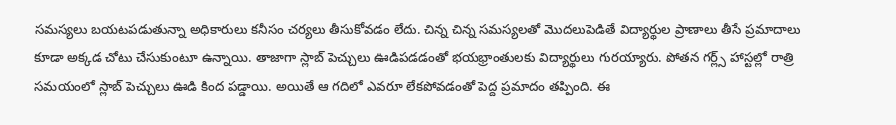సమస్యలు బయటపడుతున్నా అధికారులు కనీసం చర్యలు తీసుకోవడం లేదు. చిన్న చిన్న సమస్యలతో మొదలుపెడితే విద్యార్థుల ప్రాణాలు తీసే ప్రమాదాలు కూడా అక్కడ చోటు చేసుకుంటూ ఉన్నాయి. తాజాగా స్లాబ్ పెచ్చులు ఊడిపడడంతో భయభ్రాంతులకు విద్యార్థులు గురయ్యారు. పోతన గర్ల్స్ హాస్టల్లో రాత్రి సమయంలో స్లాబ్ పెచ్చులు ఊడి కింద పడ్డాయి. అయితే ఆ గదిలో ఎవరూ లేకపోవడంతో పెద్ద ప్రమాదం తప్పింది. ఈ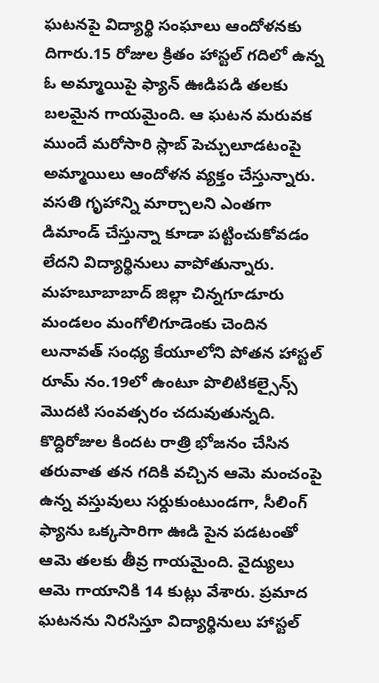ఘటనపై విద్యార్థి సంఘాలు ఆందోళనకు దిగారు.15 రోజుల క్రితం హాస్టల్ గదిలో ఉన్న ఓ అమ్మాయిపై ఫ్యాన్ ఊడిపడి తలకు బలమైన గాయమైంది. ఆ ఘటన మరువక ముందే మరోసారి స్లాబ్ పెచ్చులూడటంపై అమ్మాయిలు ఆందోళన వ్యక్తం చేస్తున్నారు. వసతి గృహాన్ని మార్చాలని ఎంతగా డిమాండ్ చేస్తున్నా కూడా పట్టించుకోవడం లేదని విద్యార్థినులు వాపోతున్నారు.
మహబూబాబాద్ జిల్లా చిన్నగూడూరు మండలం మంగోలిగూడెంకు చెందిన లునావత్ సంధ్య కేయూలోని పోతన హాస్టల్ రూమ్ నం.19లో ఉంటూ పొలిటికల్సైన్స్ మొదటి సంవత్సరం చదువుతున్నది. కొద్దిరోజుల కిందట రాత్రి భోజనం చేసిన తరువాత తన గదికి వచ్చిన ఆమె మంచంపై ఉన్న వస్తువులు సర్దుకుంటుండగా, సీలింగ్ ఫ్యాను ఒక్కసారిగా ఊడి పైన పడటంతో ఆమె తలకు తీవ్ర గాయమైంది. వైద్యులు ఆమె గాయానికి 14 కుట్లు వేశారు. ప్రమాద ఘటనను నిరసిస్తూ విద్యార్థినులు హాస్టల్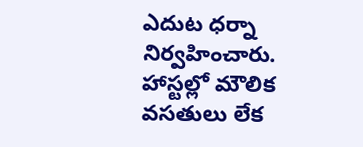ఎదుట ధర్నా నిర్వహించారు. హాస్టల్లో మౌలిక వసతులు లేక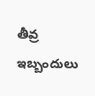తీవ్ర ఇబ్బందులు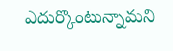ఎదుర్కొంటున్నామని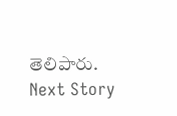తెలిపారు.
Next Story